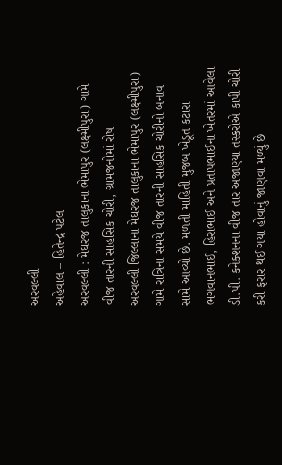અરવલ્લી
અહેવાલ – હિતેન્દ્ર પટેલ
અરવલ્લી : મેઘરજ તાલુકાના ભેમાપુર (લક્ષ્મીપુરા) ગામે વીજ તારની સાહસિક ચોરી, ગ્રામજનોમાં રોષ
અરવલ્લી જિલ્લાના મેઘરજ તાલુકાના ભેમાપુર (લક્ષ્મીપુરા) ગામે રાત્રિના સમયે વીજ તારની સાહસિક ચોરીનો બનાવ સામે આવ્યો છે. મળતી માહિતી મુજબ ખેડૂત કટારા ભગવાનભાઈ, હિરાભાઈ અને પ્રતાપભાઈના ખેતરમાં આવેલા ડી.પી. કનેક્શનના વીજ તાર અજાણ્યા તસ્કરોએ કાપી ચોરી કરી ફરાર થઈ ગયા હોવાનું જાણવા મળ્યું છે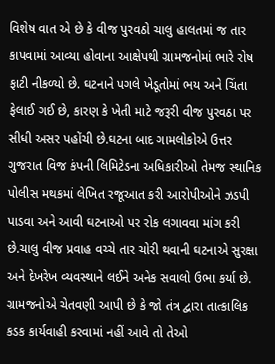વિશેષ વાત એ છે કે વીજ પુરવઠો ચાલુ હાલતમાં જ તાર કાપવામાં આવ્યા હોવાના આક્ષેપથી ગ્રામજનોમાં ભારે રોષ ફાટી નીકળ્યો છે. ઘટનાને પગલે ખેડૂતોમાં ભય અને ચિંતા ફેલાઈ ગઈ છે, કારણ કે ખેતી માટે જરૂરી વીજ પુરવઠા પર સીધી અસર પહોંચી છે.ઘટના બાદ ગામલોકોએ ઉત્તર ગુજરાત વિજ કંપની લિમિટેડના અધિકારીઓ તેમજ સ્થાનિક પોલીસ મથકમાં લેખિત રજૂઆત કરી આરોપીઓને ઝડપી પાડવા અને આવી ઘટનાઓ પર રોક લગાવવા માંગ કરી છે.ચાલુ વીજ પ્રવાહ વચ્ચે તાર ચોરી થવાની ઘટનાએ સુરક્ષા અને દેખરેખ વ્યવસ્થાને લઈને અનેક સવાલો ઉભા કર્યા છે. ગ્રામજનોએ ચેતવણી આપી છે કે જો તંત્ર દ્વારા તાત્કાલિક કડક કાર્યવાહી કરવામાં નહીં આવે તો તેઓ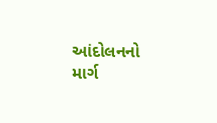આંદોલનનો માર્ગ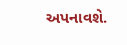અપનાવશે.